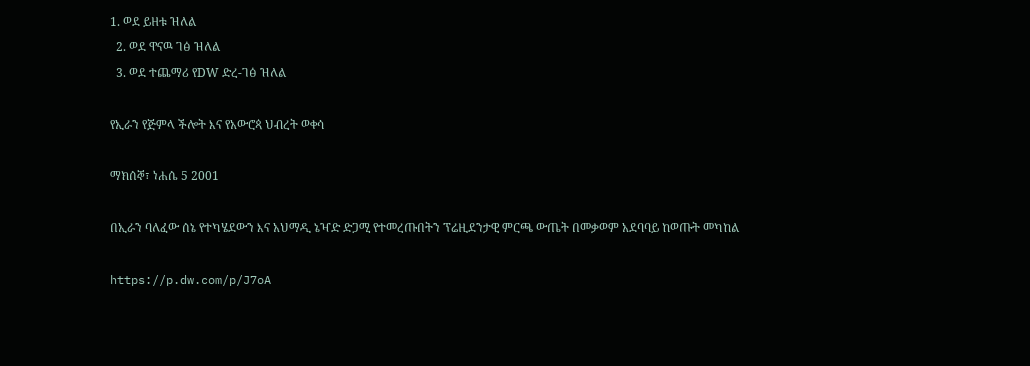1. ወደ ይዘቱ ዝለል
  2. ወደ ዋናዉ ገፅ ዝለል
  3. ወደ ተጨማሪ የDW ድረ-ገፅ ዝለል

የኢራን የጅምላ ችሎት እና የአውሮጳ ህብረት ወቀሳ

ማክሰኞ፣ ነሐሴ 5 2001

በኢራን ባለፈው ሰኔ የተካሄደውን እና አህማዲ ኔዣድ ድጋሚ የተመረጡበትን ፕሬዚደንታዊ ምርጫ ውጤት በመቃወም አደባባይ ከወጡት መካከል

https://p.dw.com/p/J7oA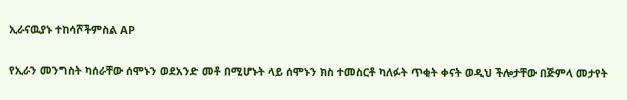ኢራናዉያኑ ተከሳሾችምስል AP

የኢራን መንግስት ካሰራቸው ሰሞኑን ወደአንድ መቶ በሚሆኑት ላይ ሰሞኑን ክስ ተመስርቶ ካለፉት ጥቂት ቀናት ወዲህ ችሎታቸው በጅምላ መታየት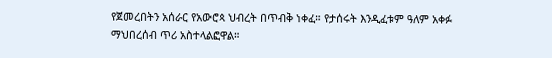የጀመረበትን አሰራር የአውሮጳ ህብረት በጥብቅ ነቀፈ። የታሰሩት እንዲፈቱም ዓለም አቀፉ ማህበረሰብ ጥሪ አስተላልፎዋል።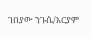ገበያው ንጉሴ/አርያም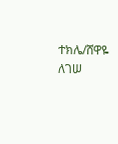ተክሌ/ሸዋዬ ለገሠ